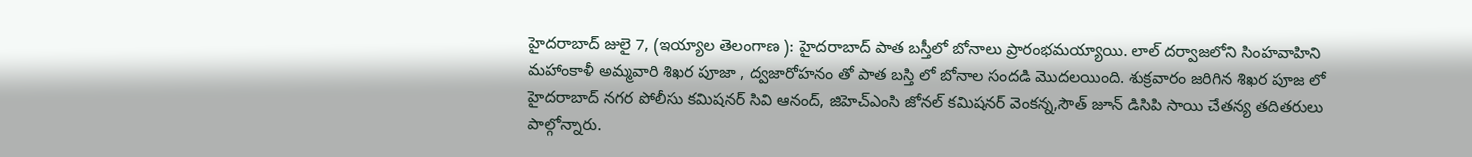హైదరాబాద్ జులై 7, (ఇయ్యాల తెలంగాణ ): హైదరాబాద్ పాత బస్తీలో బోనాలు ప్రారంభమయ్యాయి. లాల్ దర్వాజలోని సింహవాహిని మహాంకాళీ అమ్మవారి శిఖర పూజా , ద్వజారోహనం తో పాత బస్తి లో బోనాల సందడి మొదలయింది. శుక్రవారం జరిగిన శిఖర పూజ లో హైదరాబాద్ నగర పోలీసు కమిషనర్ సివి ఆనంద్, జిహెచ్ఎంసి జోనల్ కమిషనర్ వెంకన్న,సౌత్ జూన్ డిసిపి సాయి చేతన్య తదితరులు పాల్గోన్నారు.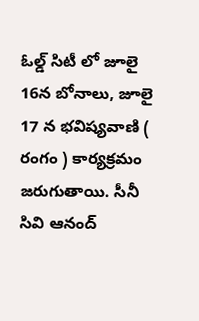ఓల్డ్ సిటీ లో జూలై 16న బోనాలు, జూలై 17 న భవిష్యవాణి ( రంగం ) కార్యక్రమం జరుగుతాయి. సీనీ సివి ఆనంద్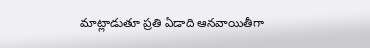మాట్లాడుతూ ప్రతి ఏడాది ఆనవాయితీగా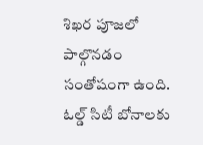శిఖర పూజలో పాల్గొనడం సంతోషంగా ఉంది. ఓల్డ్ సిటీ బోనాలకు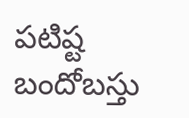పటిష్ట బందోబస్తు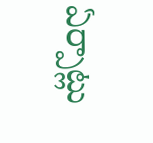ఏర్పాట్లు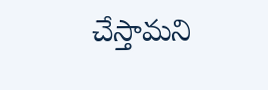చేస్తామని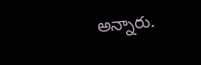అన్నారు.